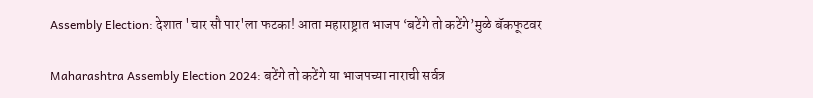Assembly Election: देशात 'चार सौ पार'ला फटका! आता महाराष्ट्रात भाजप ‘बटेंगे तो कटेंगे’मुळे बॅकफूटवर

Maharashtra Assembly Election 2024: बटेंगे तो कटेंगे या भाजपच्या नाराची सर्वत्र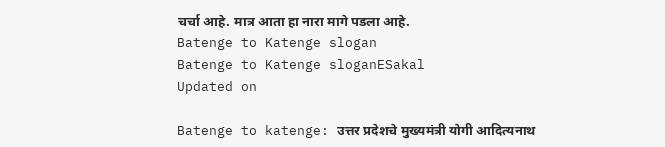चर्चा आहे. मात्र आता हा नारा मागे पडला आहे.
Batenge to Katenge slogan
Batenge to Katenge sloganESakal
Updated on

Batenge to katenge: उत्तर प्रदेशचे मुख्यमंत्री योगी आदित्यनाथ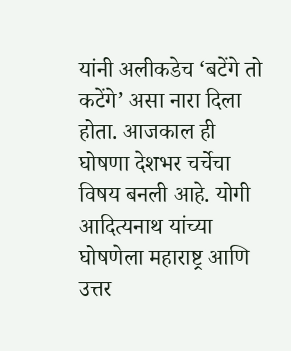यांनी अलीकडेच ‘बटेंगे तो कटेंगे’ असा नारा दिला होता. आजकाल ही घोषणा देशभर चर्चेचा विषय बनली आहे. योगी आदित्यनाथ यांच्या घोषणेला महाराष्ट्र आणि उत्तर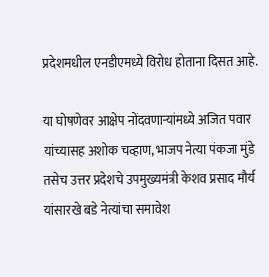प्रदेशमधील एनडीएमध्ये विरोध होताना दिसत आहे.

या घोषणेवर आक्षेप नोंदवणाऱ्यांमध्ये अजित पवार यांच्यासह अशोक चव्हाण, भाजप नेत्या पंकजा मुंडे तसेच उत्तर प्रदेशचे उपमुख्यमंत्री केशव प्रसाद मौर्य यांसारखे बडे नेत्यांचा समावेश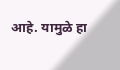आहे. यामुळे हा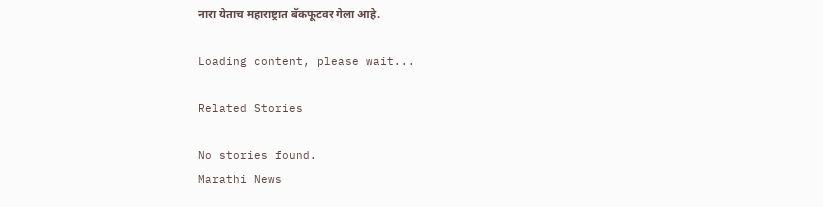नारा येताच महाराष्ट्रात बॅकफूटवर गेला आहे.

Loading content, please wait...

Related Stories

No stories found.
Marathi News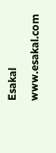Esakal
www.esakal.com